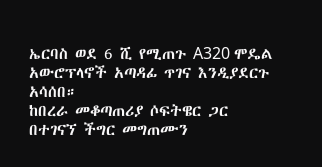ኤርባስ ወደ 6 ሺ የሚጠጉ A320 ሞዴል አውሮፕላኖች አጣዳፊ ጥገና እንዲያደርጉ አሳሰበ።
ከበረራ መቆጣጠሪያ ሶፍትዌር ጋር በተገናኘ ችግር መግጠሙን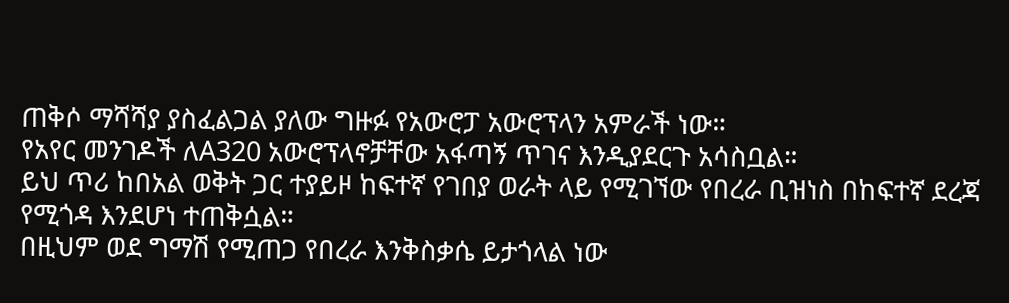ጠቅሶ ማሻሻያ ያስፈልጋል ያለው ግዙፉ የአውሮፓ አውሮፕላን አምራች ነው።
የአየር መንገዶች ለA320 አውሮፕላኖቻቸው አፋጣኝ ጥገና እንዲያደርጉ አሳስቧል።
ይህ ጥሪ ከበአል ወቅት ጋር ተያይዞ ከፍተኛ የገበያ ወራት ላይ የሚገኘው የበረራ ቢዝነስ በከፍተኛ ደረጃ የሚጎዳ እንደሆነ ተጠቅሷል።
በዚህም ወደ ግማሽ የሚጠጋ የበረራ እንቅስቃሴ ይታጎላል ነው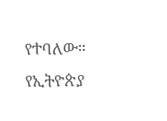የተባለው።
የኢትዮጵያ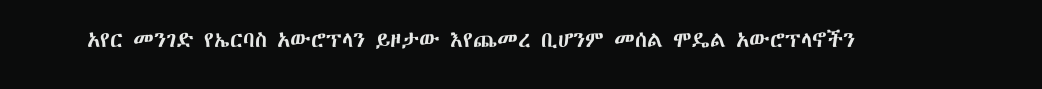አየር መንገድ የኤርባስ አውሮፕላን ይዞታው እየጨመረ ቢሆንም መሰል ሞዴል አውሮፕላኖችን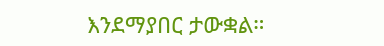እንደማያበር ታውቋል።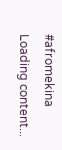#afromekina
Loading content...